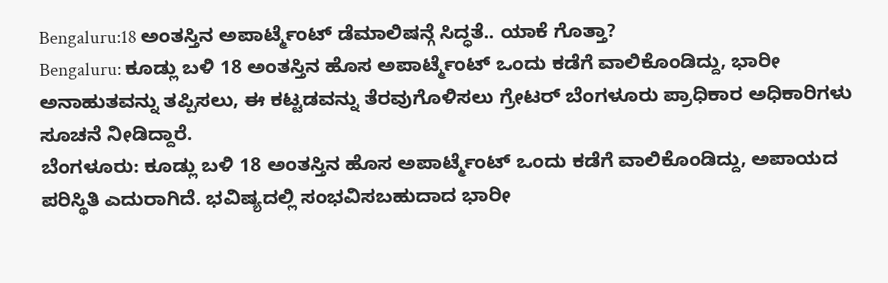Bengaluru:18 ಅಂತಸ್ತಿನ ಅಪಾರ್ಟ್ಮೆಂಟ್ ಡೆಮಾಲಿಷನ್ಗೆ ಸಿದ್ಧತೆ.. ಯಾಕೆ ಗೊತ್ತಾ?
Bengaluru: ಕೂಡ್ಲು ಬಳಿ 18 ಅಂತಸ್ತಿನ ಹೊಸ ಅಪಾರ್ಟ್ಮೆಂಟ್ ಒಂದು ಕಡೆಗೆ ವಾಲಿಕೊಂಡಿದ್ದು, ಭಾರೀ ಅನಾಹುತವನ್ನು ತಪ್ಪಿಸಲು, ಈ ಕಟ್ಟಡವನ್ನು ತೆರವುಗೊಳಿಸಲು ಗ್ರೇಟರ್ ಬೆಂಗಳೂರು ಪ್ರಾಧಿಕಾರ ಅಧಿಕಾರಿಗಳು ಸೂಚನೆ ನೀಡಿದ್ದಾರೆ.
ಬೆಂಗಳೂರು: ಕೂಡ್ಲು ಬಳಿ 18 ಅಂತಸ್ತಿನ ಹೊಸ ಅಪಾರ್ಟ್ಮೆಂಟ್ ಒಂದು ಕಡೆಗೆ ವಾಲಿಕೊಂಡಿದ್ದು, ಅಪಾಯದ ಪರಿಸ್ಥಿತಿ ಎದುರಾಗಿದೆ. ಭವಿಷ್ಯದಲ್ಲಿ ಸಂಭವಿಸಬಹುದಾದ ಭಾರೀ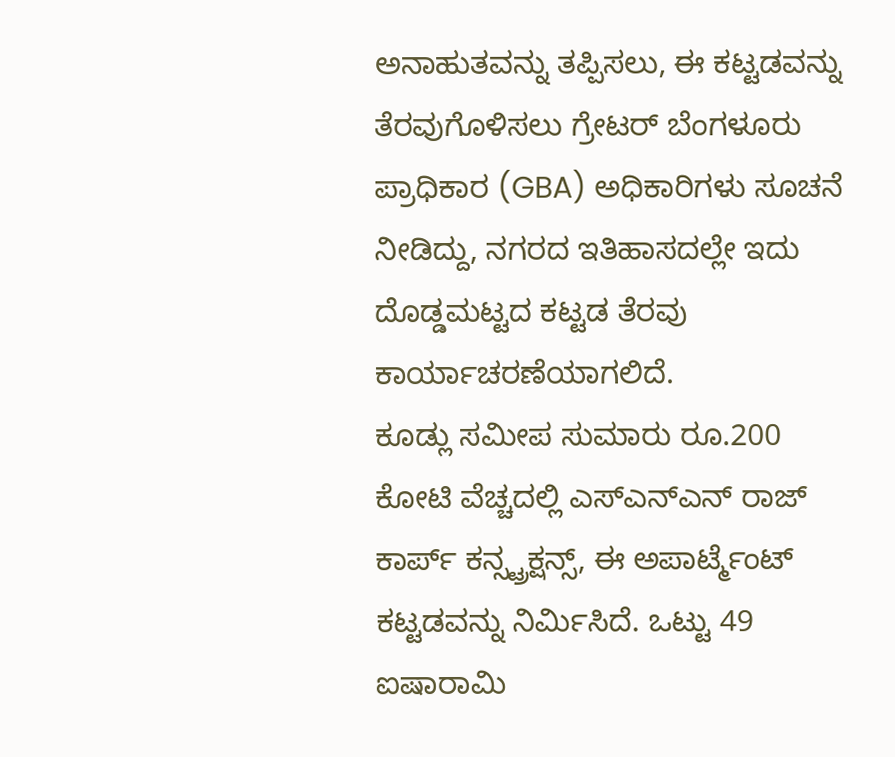ಅನಾಹುತವನ್ನು ತಪ್ಪಿಸಲು, ಈ ಕಟ್ಟಡವನ್ನು ತೆರವುಗೊಳಿಸಲು ಗ್ರೇಟರ್ ಬೆಂಗಳೂರು ಪ್ರಾಧಿಕಾರ (GBA) ಅಧಿಕಾರಿಗಳು ಸೂಚನೆ ನೀಡಿದ್ದು, ನಗರದ ಇತಿಹಾಸದಲ್ಲೇ ಇದು ದೊಡ್ಡಮಟ್ಟದ ಕಟ್ಟಡ ತೆರವು ಕಾರ್ಯಾಚರಣೆಯಾಗಲಿದೆ.
ಕೂಡ್ಲು ಸಮೀಪ ಸುಮಾರು ರೂ.200 ಕೋಟಿ ವೆಚ್ಚದಲ್ಲಿ ಎಸ್ಎನ್ಎನ್ ರಾಜ್ ಕಾರ್ಪ್ ಕನ್ಸ್ಟ್ರಕ್ಷನ್ಸ್, ಈ ಅಪಾರ್ಟ್ಮೆಂಟ್ ಕಟ್ಟಡವನ್ನು ನಿರ್ಮಿಸಿದೆ. ಒಟ್ಟು 49 ಐಷಾರಾಮಿ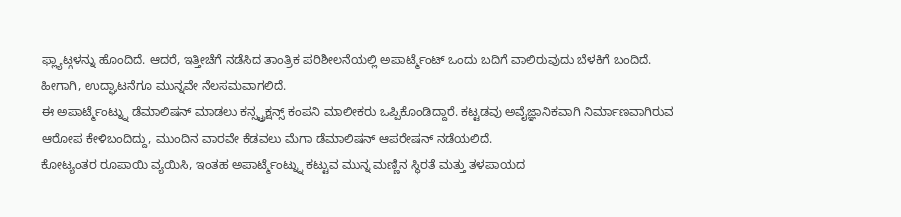ಫ್ಲ್ಯಾಟ್ಗಳನ್ನು ಹೊಂದಿದೆ. ಆದರೆ, ಇತ್ತೀಚೆಗೆ ನಡೆಸಿದ ತಾಂತ್ರಿಕ ಪರಿಶೀಲನೆಯಲ್ಲಿ ಅಪಾರ್ಟ್ಮೆಂಟ್ ಒಂದು ಬದಿಗೆ ವಾಲಿರುವುದು ಬೆಳಕಿಗೆ ಬಂದಿದೆ. ಹೀಗಾಗಿ, ಉದ್ಘಾಟನೆಗೂ ಮುನ್ನವೇ ನೆಲಸಮವಾಗಲಿದೆ.
ಈ ಅಪಾರ್ಟ್ಮೆಂಟ್ನ್ನು ಡೆಮಾಲಿಷನ್ ಮಾಡಲು ಕನ್ಸ್ಟ್ರಕ್ಷನ್ಸ್ ಕಂಪನಿ ಮಾಲೀಕರು ಒಪ್ಪಿಕೊಂಡಿದ್ದಾರೆ. ಕಟ್ಟಡವು ಅವೈಜ್ಞಾನಿಕವಾಗಿ ನಿರ್ಮಾಣವಾಗಿರುವ ಆರೋಪ ಕೇಳಿಬಂದಿದ್ದು, ಮುಂದಿನ ವಾರವೇ ಕೆಡವಲು ಮೆಗಾ ಡೆಮಾಲಿಷನ್ ಆಪರೇಷನ್ ನಡೆಯಲಿದೆ.
ಕೋಟ್ಯಂತರ ರೂಪಾಯಿ ವ್ಯಯಿಸಿ, ಇಂತಹ ಅಪಾರ್ಟ್ಮೆಂಟ್ನ್ನು ಕಟ್ಟುವ ಮುನ್ನ ಮಣ್ಣಿನ ಸ್ಥಿರತೆ ಮತ್ತು ತಳಪಾಯದ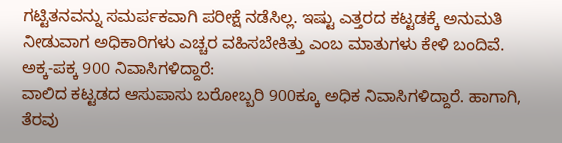ಗಟ್ಟಿತನವನ್ನು ಸಮರ್ಪಕವಾಗಿ ಪರೀಕ್ಷೆ ನಡೆಸಿಲ್ಲ. ಇಷ್ಟು ಎತ್ತರದ ಕಟ್ಟಡಕ್ಕೆ ಅನುಮತಿ ನೀಡುವಾಗ ಅಧಿಕಾರಿಗಳು ಎಚ್ಚರ ವಹಿಸಬೇಕಿತ್ತು ಎಂಬ ಮಾತುಗಳು ಕೇಳಿ ಬಂದಿವೆ.
ಅಕ್ಕ-ಪಕ್ಕ 900 ನಿವಾಸಿಗಳಿದ್ದಾರೆ:
ವಾಲಿದ ಕಟ್ಟಡದ ಆಸುಪಾಸು ಬರೋಬ್ಬರಿ 900ಕ್ಕೂ ಅಧಿಕ ನಿವಾಸಿಗಳಿದ್ದಾರೆ. ಹಾಗಾಗಿ, ತೆರವು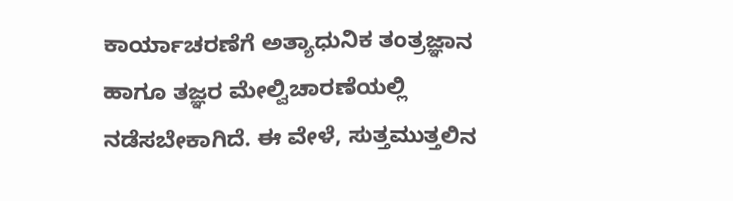ಕಾರ್ಯಾಚರಣೆಗೆ ಅತ್ಯಾಧುನಿಕ ತಂತ್ರಜ್ಞಾನ ಹಾಗೂ ತಜ್ಞರ ಮೇಲ್ವಿಚಾರಣೆಯಲ್ಲಿ ನಡೆಸಬೇಕಾಗಿದೆ. ಈ ವೇಳೆ, ಸುತ್ತಮುತ್ತಲಿನ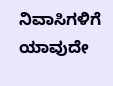ನಿವಾಸಿಗಳಿಗೆ ಯಾವುದೇ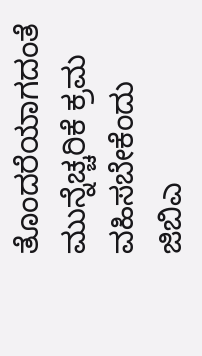ತೊಂದರೆಯಾಗದಂತೆ ಮುನ್ನೆಚ್ಚರಿಕೆ ಕ್ರಮ ವಹಿಸಬೇಕೆಂದು ಜಿಬಿಎ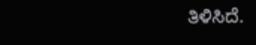ತಿಳಿಸಿದೆ.